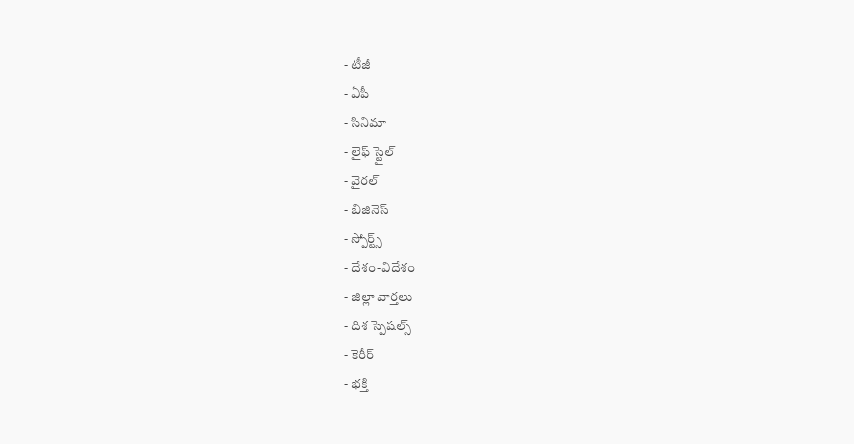- టీజీ
- ఏపీ
- సినిమా
- లైఫ్ స్టైల్
- వైరల్
- బిజినెస్
- స్పోర్ట్స్
- దేశం-విదేశం
- జిల్లా వార్తలు
- దిశ స్పెషల్స్
- కెరీర్
- భక్తి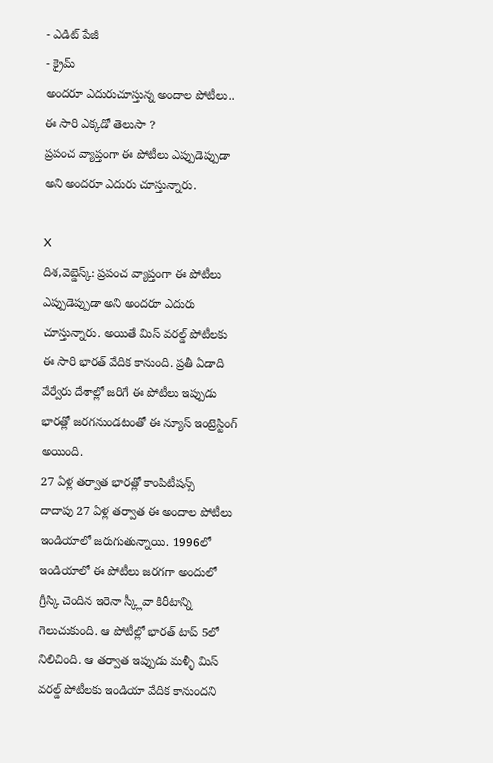- ఎడిట్ పేజీ
- క్రైమ్
అందరూ ఎదురుచూస్తున్న అందాల పోటీలు.. ఈ సారి ఎక్కడో తెలుసా ?
ప్రపంచ వ్యాప్తంగా ఈ పోటీలు ఎప్పుడెప్పుడా అని అందరూ ఎదురు చూస్తున్నారు.

X
దిశ,వెబ్డెస్క్: ప్రపంచ వ్యాప్తంగా ఈ పోటీలు ఎప్పుడెప్పుడా అని అందరూ ఎదురు చూస్తున్నారు. అయితే మిస్ వరల్డ్ పోటీలకు ఈ సారి భారత్ వేదిక కానుంది. ప్రతీ ఏడాది వేర్వేరు దేశాల్లో జరిగే ఈ పోటీలు ఇప్పుడు భారత్లో జరగనుండటంతో ఈ న్యూస్ ఇంట్రెస్టింగ్ అయింది.
27 ఏళ్ల తర్వాత భారత్లో కాంపిటీషన్స్
దాదాపు 27 ఏళ్ల తర్వాత ఈ అందాల పోటీలు ఇండియాలో జరుగుతున్నాయి. 1996లో ఇండియాలో ఈ పోటీలు జరగగా అందులో గ్రీస్కి చెందిన ఇరెనా స్క్లీవా కిరీటాన్ని గెలుచుకుంది. ఆ పోటీల్లో భారత్ టాప్ 5లో నిలిచింది. ఆ తర్వాత ఇప్పుడు మళ్ళీ మిస్ వరల్డ్ పోటీలకు ఇండియా వేదిక కానుందని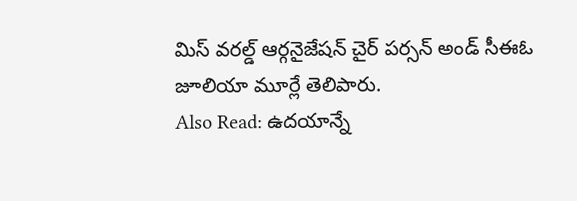మిస్ వరల్డ్ ఆర్గనైజేషన్ చైర్ పర్సన్ అండ్ సీఈఓ జూలియా మూర్లే తెలిపారు.
Also Read: ఉదయాన్నే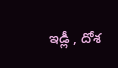ఇడ్లీ , దోశ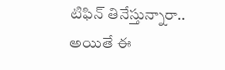టిఫిన్ తినేస్తున్నారా.. అయితే ఈ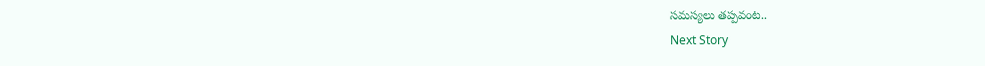సమస్యలు తప్పవంట..
Next Story